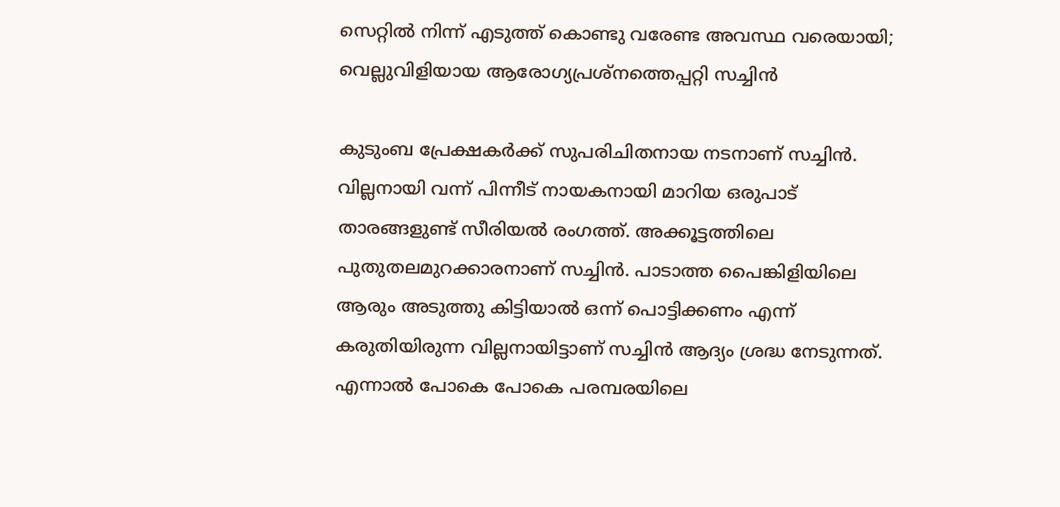സെറ്റില്‍ നിന്ന് എടുത്ത് കൊണ്ടു വരേണ്ട അവസ്ഥ വരെയായി; വെല്ലുവിളിയായ ആരോഗ്യപ്രശ്‌നത്തെപ്പറ്റി സച്ചിന്‍

കുടുംബ പ്രേക്ഷകര്‍ക്ക് സുപരിചിതനായ നടനാണ് സച്ചിന്‍. വില്ലനായി വന്ന് പിന്നീട് നായകനായി മാറിയ ഒരുപാട് താരങ്ങളുണ്ട് സീരിയല്‍ രംഗത്ത്. അക്കൂട്ടത്തിലെ പുതുതലമുറക്കാരനാണ് സച്ചിന്‍. പാടാത്ത പൈങ്കിളിയിലെ ആരും അടുത്തു കിട്ടിയാല്‍ ഒന്ന് പൊട്ടിക്കണം എന്ന് കരുതിയിരുന്ന വില്ലനായിട്ടാണ് സച്ചിന്‍ ആദ്യം ശ്രദ്ധ നേടുന്നത്. എന്നാല്‍ പോകെ പോകെ പരമ്പരയിലെ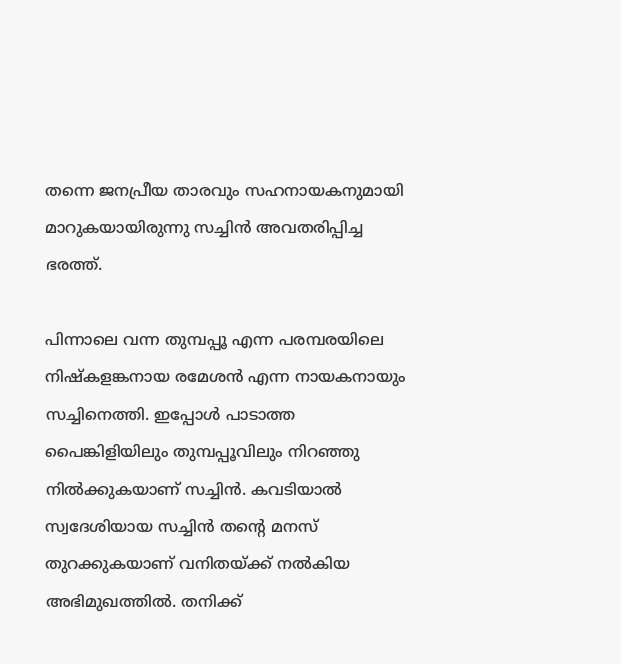തന്നെ ജനപ്രീയ താരവും സഹനായകനുമായി മാറുകയായിരുന്നു സച്ചിന്‍ അവതരിപ്പിച്ച ഭരത്ത്.

പിന്നാലെ വന്ന തുമ്പപ്പൂ എന്ന പരമ്പരയിലെ നിഷ്‌കളങ്കനായ രമേശന്‍ എന്ന നായകനായും സച്ചിനെത്തി. ഇപ്പോള്‍ പാടാത്ത പൈങ്കിളിയിലും തുമ്പപ്പൂവിലും നിറഞ്ഞു നില്‍ക്കുകയാണ് സച്ചിന്‍. കവടിയാല്‍ സ്വദേശിയായ സച്ചിന്‍ തന്റെ മനസ് തുറക്കുകയാണ് വനിതയ്ക്ക് നല്‍കിയ അഭിമുഖത്തില്‍. തനിക്ക്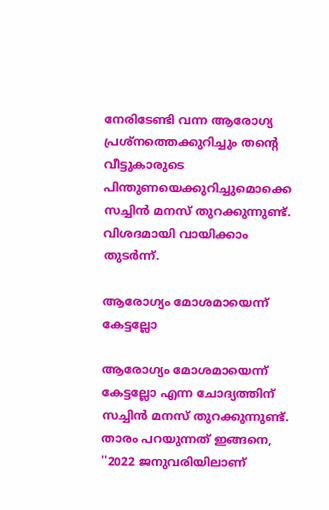നേരിടേണ്ടി വന്ന ആരോഗ്യ പ്രശ്‌നത്തെക്കുറിച്ചും തന്റെ വീട്ടുകാരുടെ പിന്തുണയെക്കുറിച്ചുമൊക്കെ സച്ചിന്‍ മനസ് തുറക്കുന്നുണ്ട്. വിശദമായി വായിക്കാം തുടര്‍ന്ന്.

ആരോഗ്യം മോശമായെന്ന് കേട്ടല്ലോ

ആരോഗ്യം മോശമായെന്ന് കേട്ടല്ലോ എന്ന ചോദ്യത്തിന് സച്ചിന്‍ മനസ് തുറക്കുന്നുണ്ട്. താരം പറയുന്നത് ഇങ്ങനെ, ''2022 ജനുവരിയിലാണ്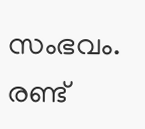സംഭവം. രണ്ട്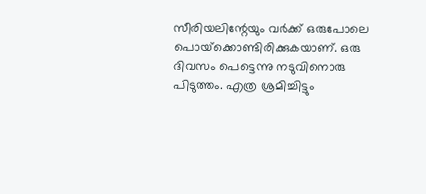സീരിയലിന്റേയും വര്‍ക്ക് ഒരുപോലെ പൊയ്‌ക്കൊണ്ടിരിക്കുകയാണ്. ഒരു ദിവസം പെട്ടെന്നു നടുവിനൊരു പിടുത്തം. എത്ര ശ്രമിച്ചിട്ടും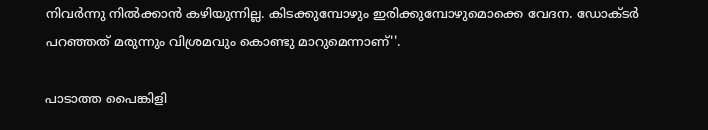നിവര്‍ന്നു നില്‍ക്കാന്‍ കഴിയുന്നില്ല. കിടക്കുമ്പോഴും ഇരിക്കുമ്പോഴുമൊക്കെ വേദന. ഡോക്ടര്‍ പറഞ്ഞത് മരുന്നും വിശ്രമവും കൊണ്ടു മാറുമെന്നാണ്''.

പാടാത്ത പൈങ്കിളി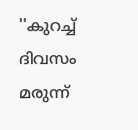''കുറച്ച് ദിവസം മരുന്ന്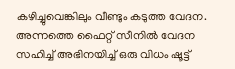കഴിച്ചുവെങ്കിലും വീണ്ടും കടുത്ത വേദന. അന്നത്തെ ഫൈറ്റ് സീനില്‍ വേദന സഹിച്ച് അഭിനയിച്ച് ഒരു വിധം ഷൂട്ട്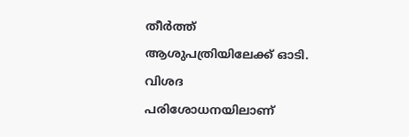തീര്‍ത്ത് ആശുപത്രിയിലേക്ക് ഓടി. വിശദ പരിശോധനയിലാണ്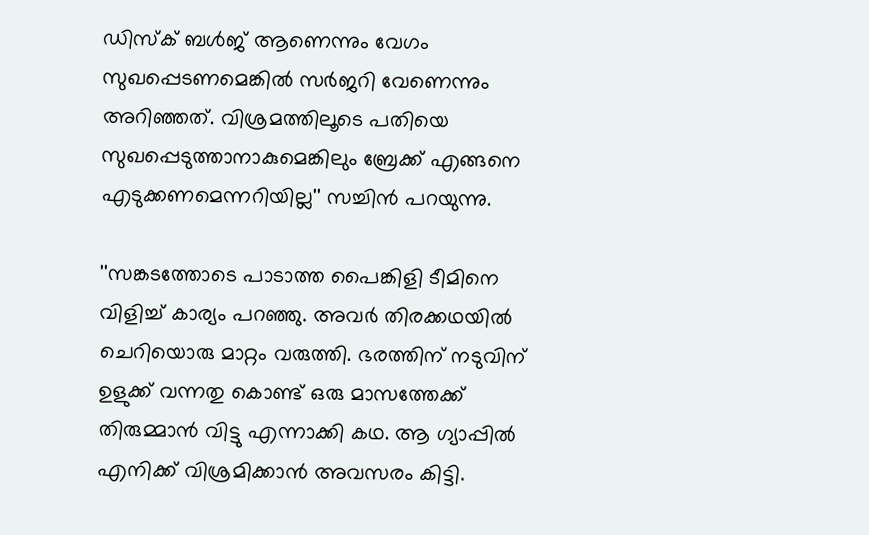ഡിസ്‌ക് ബള്‍ജ് ആണെന്നും വേഗം സുഖപ്പെടണമെങ്കില്‍ സര്‍ജറി വേണെന്നും അറിഞ്ഞത്. വിശ്രമത്തിലൂടെ പതിയെ സുഖപ്പെടുത്താനാകുമെങ്കിലും ബ്രേക്ക് എങ്ങനെ എടുക്കണമെന്നറിയില്ല'' സച്ചിന്‍ പറയുന്നു.

''സങ്കടത്തോടെ പാടാത്ത പൈങ്കിളി ടീമിനെ വിളിച്ച് കാര്യം പറഞ്ഞു. അവര്‍ തിരക്കഥയില്‍ ചെറിയൊരു മാറ്റം വരുത്തി. ഭരത്തിന് നടുവിന് ഉളുക്ക് വന്നതു കൊണ്ട് ഒരു മാസത്തേക്ക് തിരുമ്മാന്‍ വിട്ടു എന്നാക്കി കഥ. ആ ഗ്യാപ്പില്‍ എനിക്ക് വിശ്രമിക്കാന്‍ അവസരം കിട്ടി.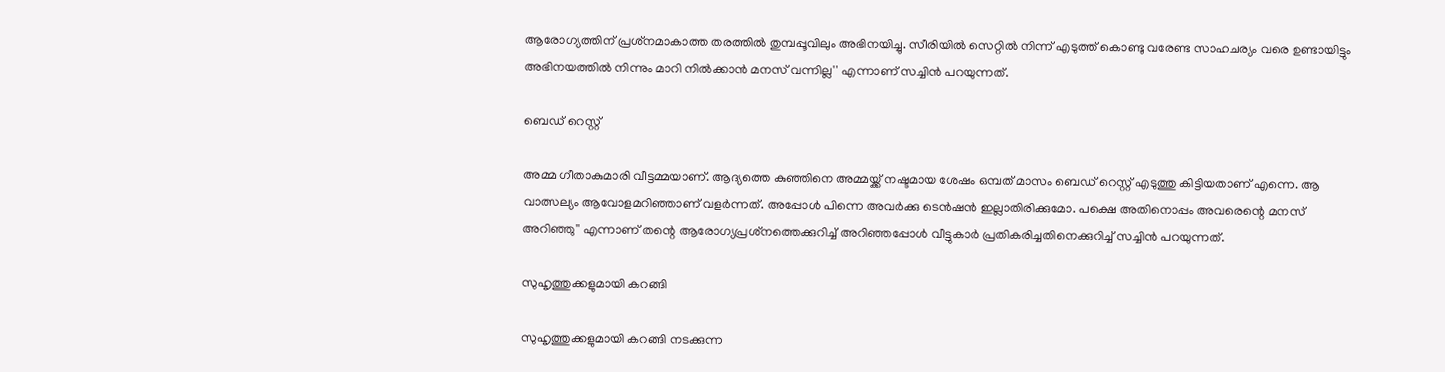ആരോഗ്യത്തിന് പ്രശ്‌നമാകാത്ത തരത്തില്‍ തുമ്പപ്പൂവിലും അഭിനയിച്ചു. സീരിയില്‍ സെറ്റില്‍ നിന്ന് എടുത്ത് കൊണ്ടു വരേണ്ട സാഹചര്യം വരെ ഉണ്ടായിട്ടും അഭിനയത്തില്‍ നിന്നും മാറി നില്‍ക്കാന്‍ മനസ് വന്നില്ല'' എന്നാണ് സച്ചിന്‍ പറയുന്നത്.

ബെഡ് റെസ്റ്റ്

അമ്മ ഗീതാകുമാരി വീട്ടമ്മയാണ്. ആദ്യത്തെ കുഞ്ഞിനെ അമ്മയ്ക്ക് നഷ്ടമായ ശേഷം ഒമ്പത് മാസം ബെഡ് റെസ്റ്റ് എടുത്തു കിട്ടിയതാണ് എന്നെ. ആ വാത്സല്യം ആവോളമറിഞ്ഞാണ് വളര്‍ന്നത്. അപ്പോള്‍ പിന്നെ അവര്‍ക്കു ടെന്‍ഷന്‍ ഇല്ലാതിരിക്കുമോ. പക്ഷെ അതിനൊപ്പം അവരെന്റെ മനസ് അറിഞ്ഞു'' എന്നാണ് തന്റെ ആരോഗ്യപ്രശ്‌നത്തെക്കുറിച്ച് അറിഞ്ഞപ്പോള്‍ വീട്ടുകാര്‍ പ്രതികരിച്ചതിനെക്കുറിച്ച് സച്ചിന്‍ പറയുന്നത്.

സുഹൃത്തുക്കളുമായി കറങ്ങി

സുഹൃത്തുക്കളുമായി കറങ്ങി നടക്കുന്ന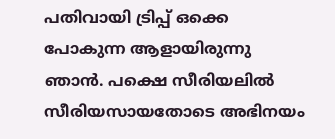പതിവായി ട്രിപ്പ് ഒക്കെ പോകുന്ന ആളായിരുന്നു ഞാന്‍. പക്ഷെ സീരിയലില്‍ സീരിയസായതോടെ അഭിനയം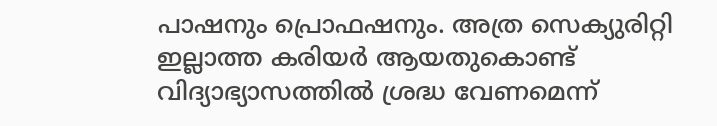പാഷനും പ്രൊഫഷനും. അത്ര സെക്യുരിറ്റി ഇല്ലാത്ത കരിയര്‍ ആയതുകൊണ്ട് വിദ്യാഭ്യാസത്തില്‍ ശ്രദ്ധ വേണമെന്ന്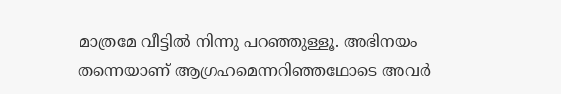മാത്രമേ വീട്ടില്‍ നിന്നു പറഞ്ഞുള്ളൂ. അഭിനയം തന്നെയാണ് ആഗ്രഹമെന്നറിഞ്ഞഥോടെ അവര്‍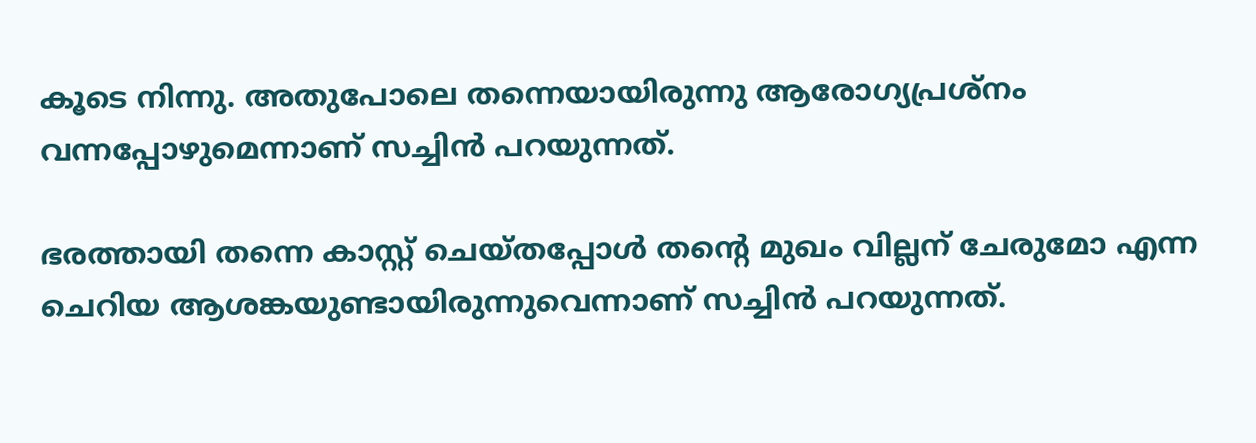കൂടെ നിന്നു. അതുപോലെ തന്നെയായിരുന്നു ആരോഗ്യപ്രശ്‌നം വന്നപ്പോഴുമെന്നാണ് സച്ചിന്‍ പറയുന്നത്.

ഭരത്തായി തന്നെ കാസ്റ്റ് ചെയ്തപ്പോള്‍ തന്റെ മുഖം വില്ലന് ചേരുമോ എന്ന ചെറിയ ആശങ്കയുണ്ടായിരുന്നുവെന്നാണ് സച്ചിന്‍ പറയുന്നത്.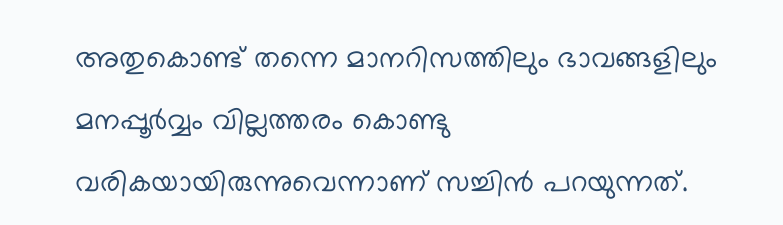അതുകൊണ്ട് തന്നെ മാനറിസത്തിലും ഭാവങ്ങളിലും മനപ്പൂര്‍വ്വം വില്ലത്തരം കൊണ്ടു വരികയായിരുന്നുവെന്നാണ് സച്ചിന്‍ പറയുന്നത്.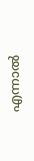എന്നാല്‍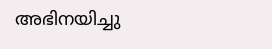അഭിനയിച്ചു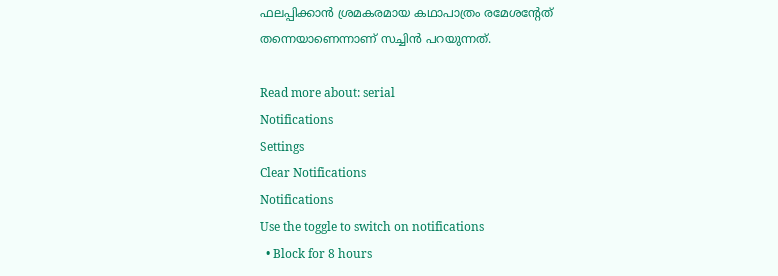ഫലപ്പിക്കാന്‍ ശ്രമകരമായ കഥാപാത്രം രമേശന്റേത് തന്നെയാണെന്നാണ് സച്ചിന്‍ പറയുന്നത്.

Read more about: serial
Notifications
Settings
Clear Notifications
Notifications
Use the toggle to switch on notifications
  • Block for 8 hours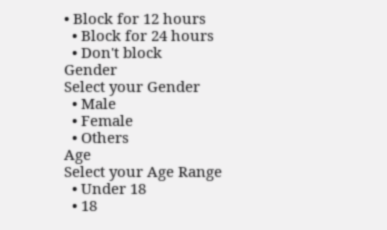• Block for 12 hours
  • Block for 24 hours
  • Don't block
Gender
Select your Gender
  • Male
  • Female
  • Others
Age
Select your Age Range
  • Under 18
  • 18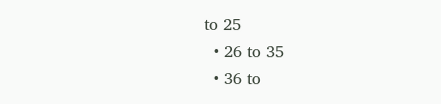to 25
  • 26 to 35
  • 36 to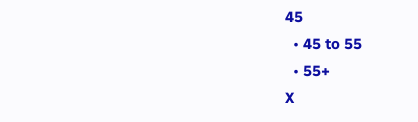45
  • 45 to 55
  • 55+
X